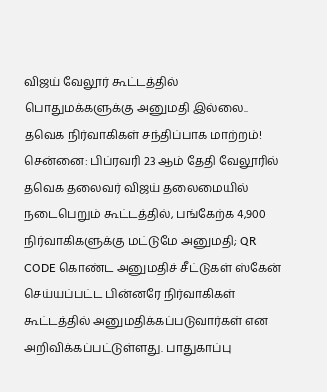விஜய் வேலூர் கூட்டத்தில் பொதுமக்களுக்கு அனுமதி இல்லை.. தவெக நிர்வாகிகள் சந்திப்பாக மாற்றம்!
சென்னை: பிப்ரவரி 23 ஆம் தேதி வேலூரில் தவெக தலைவர் விஜய் தலைமையில் நடைபெறும் கூட்டத்தில், பங்கேற்க 4,900 நிர்வாகிகளுக்கு மட்டுமே அனுமதி; QR CODE கொண்ட அனுமதிச் சீட்டுகள் ஸ்கேன் செய்யப்பட்ட பின்னரே நிர்வாகிகள் கூட்டத்தில் அனுமதிக்கப்படுவார்கள் என அறிவிக்கப்பட்டுள்ளது. பாதுகாப்பு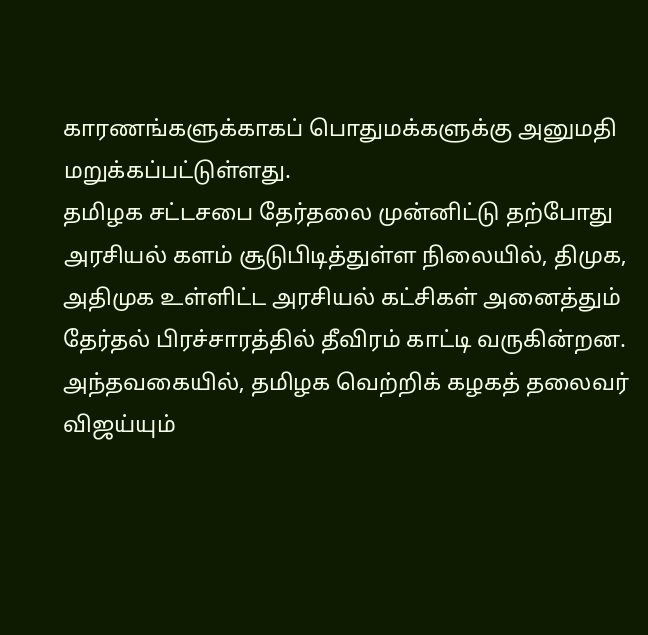காரணங்களுக்காகப் பொதுமக்களுக்கு அனுமதி மறுக்கப்பட்டுள்ளது.
தமிழக சட்டசபை தேர்தலை முன்னிட்டு தற்போது அரசியல் களம் சூடுபிடித்துள்ள நிலையில், திமுக, அதிமுக உள்ளிட்ட அரசியல் கட்சிகள் அனைத்தும் தேர்தல் பிரச்சாரத்தில் தீவிரம் காட்டி வருகின்றன. அந்தவகையில், தமிழக வெற்றிக் கழகத் தலைவர் விஜய்யும்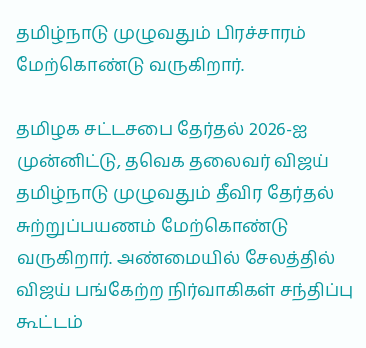தமிழ்நாடு முழுவதும் பிரச்சாரம் மேற்கொண்டு வருகிறார்.

தமிழக சட்டசபை தேர்தல் 2026-ஐ முன்னிட்டு, தவெக தலைவர் விஜய் தமிழ்நாடு முழுவதும் தீவிர தேர்தல் சுற்றுப்பயணம் மேற்கொண்டு வருகிறார். அண்மையில் சேலத்தில் விஜய் பங்கேற்ற நிர்வாகிகள் சந்திப்பு கூட்டம்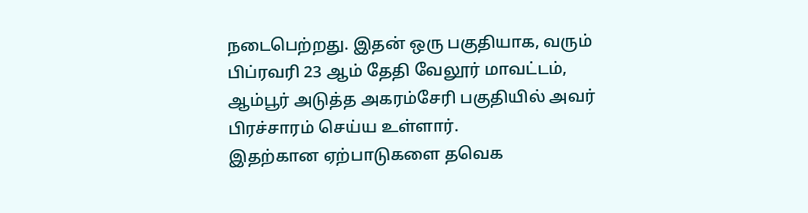நடைபெற்றது. இதன் ஒரு பகுதியாக, வரும் பிப்ரவரி 23 ஆம் தேதி வேலூர் மாவட்டம், ஆம்பூர் அடுத்த அகரம்சேரி பகுதியில் அவர் பிரச்சாரம் செய்ய உள்ளார்.
இதற்கான ஏற்பாடுகளை தவெக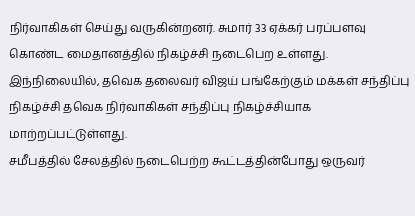நிர்வாகிகள் செய்து வருகின்றனர். சுமார் 33 ஏக்கர் பரப்பளவு கொண்ட மைதானத்தில் நிகழ்ச்சி நடைபெற உள்ளது. இந்நிலையில், தவெக தலைவர் விஜய் பங்கேற்கும் மக்கள் சந்திப்பு நிகழ்ச்சி தவெக நிர்வாகிகள் சந்திப்பு நிகழ்ச்சியாக மாற்றப்பட்டுள்ளது.
சமீபத்தில் சேலத்தில் நடைபெற்ற கூட்டத்தின்போது ஒருவர்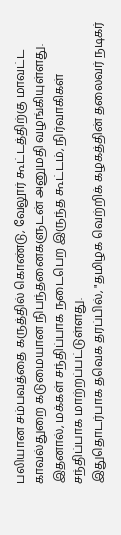பலியான சம்பவத்தை கருத்தில் கொண்டு, வேலூர் கூட்டத்திற்கு மாவட்ட காவல்துறை கடுமையான நிபந்தனைகளுடன் அனுமதி வழங்கியுள்ளது. இதனால், மக்கள் சந்திப்பாக நடைபெற இருந்த கூட்டம், நிர்வாகிகள் சந்திப்பாக மாற்றப்பட்டுள்ளது.
இதுதொடர்பாக தவெக தரப்பில், "தமிழக வெற்றிக் கழகத்தின் தலைவர் நடிகர்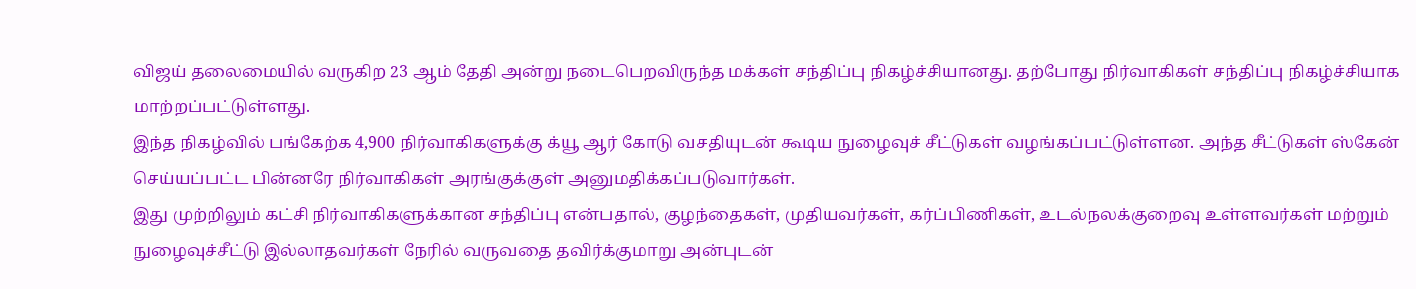விஜய் தலைமையில் வருகிற 23 ஆம் தேதி அன்று நடைபெறவிருந்த மக்கள் சந்திப்பு நிகழ்ச்சியானது. தற்போது நிர்வாகிகள் சந்திப்பு நிகழ்ச்சியாக மாற்றப்பட்டுள்ளது.
இந்த நிகழ்வில் பங்கேற்க 4,900 நிர்வாகிகளுக்கு க்யூ ஆர் கோடு வசதியுடன் கூடிய நுழைவுச் சீட்டுகள் வழங்கப்பட்டுள்ளன. அந்த சீட்டுகள் ஸ்கேன் செய்யப்பட்ட பின்னரே நிர்வாகிகள் அரங்குக்குள் அனுமதிக்கப்படுவார்கள்.
இது முற்றிலும் கட்சி நிர்வாகிகளுக்கான சந்திப்பு என்பதால், குழந்தைகள், முதியவர்கள், கர்ப்பிணிகள், உடல்நலக்குறைவு உள்ளவர்கள் மற்றும் நுழைவுச்சீட்டு இல்லாதவர்கள் நேரில் வருவதை தவிர்க்குமாறு அன்புடன்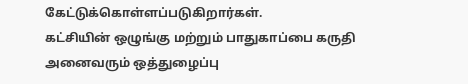கேட்டுக்கொள்ளப்படுகிறார்கள்.
கட்சியின் ஒழுங்கு மற்றும் பாதுகாப்பை கருதி அனைவரும் ஒத்துழைப்பு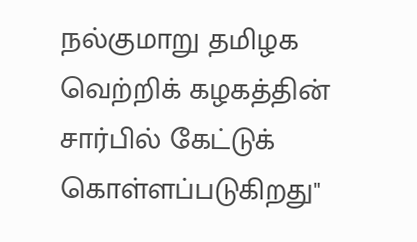நல்குமாறு தமிழக வெற்றிக் கழகத்தின் சார்பில் கேட்டுக் கொள்ளப்படுகிறது"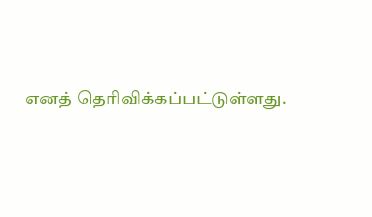எனத் தெரிவிக்கப்பட்டுள்ளது.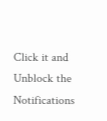Click it and Unblock the Notifications